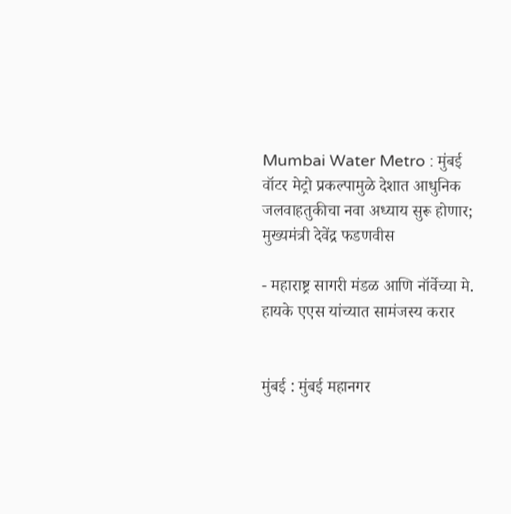Mumbai Water Metro : मुंबई वॉटर मेट्रो प्रकल्पामुळे देशात आधुनिक जलवाहतुकीचा नवा अध्याय सुरू होणार; मुख्यमंत्री देवेंद्र फडणवीस

- महाराष्ट्र सागरी मंडळ आणि नॉर्वेच्या मे. हायके एएस यांच्यात सामंजस्य करार


मुंबई : मुंबई महानगर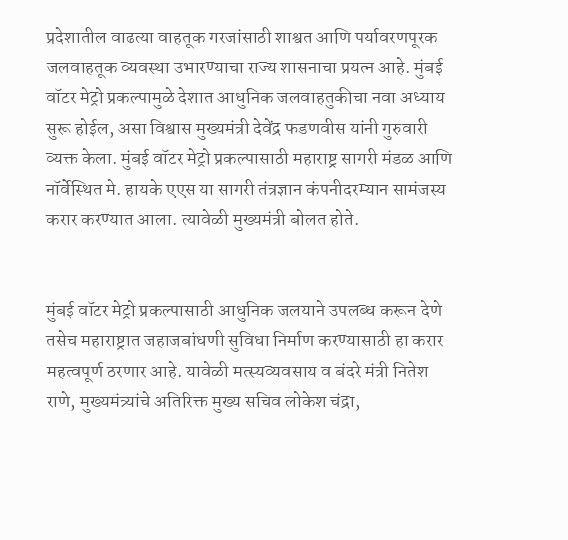प्रदेशातील वाढत्या वाहतूक गरजांसाठी शाश्वत आणि पर्यावरणपूरक जलवाहतूक व्यवस्था उभारण्याचा राज्य शासनाचा प्रयत्न आहे. मुंबई वॉटर मेट्रो प्रकल्पामुळे देशात आधुनिक जलवाहतुकीचा नवा अध्याय सुरू होईल, असा विश्वास मुख्यमंत्री देवेंद्र फडणवीस यांनी गुरुवारी व्यक्त केला. मुंबई वॉटर मेट्रो प्रकल्पासाठी महाराष्ट्र सागरी मंडळ आणि नॉर्वेस्थित मे. हायके एएस या सागरी तंत्रज्ञान कंपनीदरम्यान सामंजस्य करार करण्यात आला. त्यावेळी मुख्यमंत्री बोलत होते.


मुंबई वॉटर मेट्रो प्रकल्पासाठी आधुनिक जलयाने उपलब्ध करून देणे तसेच महाराष्ट्रात जहाजबांधणी सुविधा निर्माण करण्यासाठी हा करार महत्वपूर्ण ठरणार आहे. यावेळी मत्स्यव्यवसाय व बंदरे मंत्री नितेश राणे, मुख्यमंत्र्यांचे अतिरिक्त मुख्य सचिव लोकेश चंद्रा,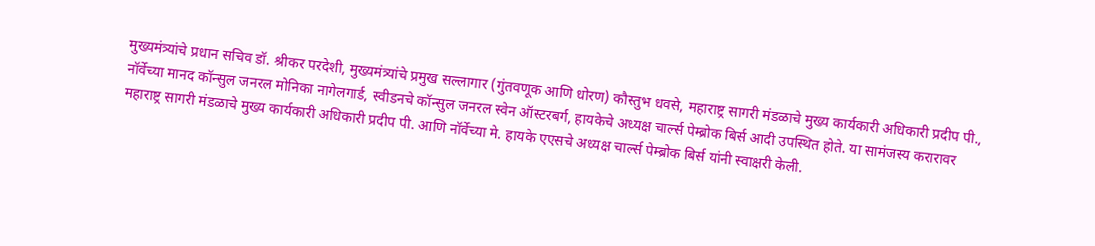मुख्यमंत्र्यांचे प्रधान सचिव डॉ. श्रीकर परदेशी, मुख्यमंत्र्यांचे प्रमुख सल्लागार (गुंतवणूक आणि धोरण) कौस्तुभ धवसे, महाराष्ट्र सागरी मंडळाचे मुख्य कार्यकारी अधिकारी प्रदीप पी., नॉर्वेच्या मानद कॉन्सुल जनरल मोनिका नागेलगार्ड, स्वीडनचे कॉन्सुल जनरल स्वेन ऑस्टरबर्ग, हायकेचे अध्यक्ष चार्ल्स पेम्ब्रोक बिर्स आदी उपस्थित होते. या सामंजस्य करारावर महाराष्ट्र सागरी मंडळाचे मुख्य कार्यकारी अधिकारी प्रदीप पी. आणि नॉर्वेच्या मे. हायके एएसचे अध्यक्ष चार्ल्स पेम्ब्रोक बिर्स यांनी स्वाक्षरी केली.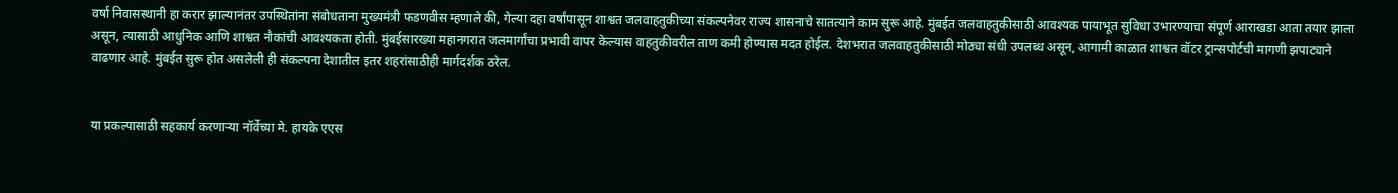वर्षा निवासस्थानी हा करार झाल्यानंतर उपस्थितांना संबोधताना मुख्यमंत्री फडणवीस म्हणाले की, गेल्या दहा वर्षांपासून शाश्वत जलवाहतुकीच्या संकल्पनेवर राज्य शासनाचे सातत्याने काम सुरू आहे. मुंबईत जलवाहतुकीसाठी आवश्यक पायाभूत सुविधा उभारण्याचा संपूर्ण आराखडा आता तयार झाला असून, त्यासाठी आधुनिक आणि शाश्वत नौकांची आवश्यकता होती. मुंबईसारख्या महानगरात जलमार्गांचा प्रभावी वापर केल्यास वाहतुकीवरील ताण कमी होण्यास मदत होईल. देशभरात जलवाहतुकीसाठी मोठ्या संधी उपलब्ध असून, आगामी काळात शाश्वत वॉटर ट्रान्सपोर्टची मागणी झपाट्याने वाढणार आहे. मुंबईत सुरू होत असलेली ही संकल्पना देशातील इतर शहरांसाठीही मार्गदर्शक ठरेल.


या प्रकल्पासाठी सहकार्य करणाऱ्या नॉर्वेच्या मे. हायके एएस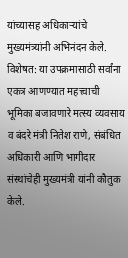यांच्यासह अधिकाऱ्यांचे मुख्यमंत्र्यांनी अभिनंदन केले. विशेषत: या उपक्रमासाठी सर्वांना एकत्र आणण्यात महत्त्वाची भूमिका बजावणारे मत्स्य व्यवसाय व बंदरे मंत्री नितेश राणे, संबंधित अधिकारी आणि भागीदार संस्थांचेही मुख्यमंत्री यांनी कौतुक केले.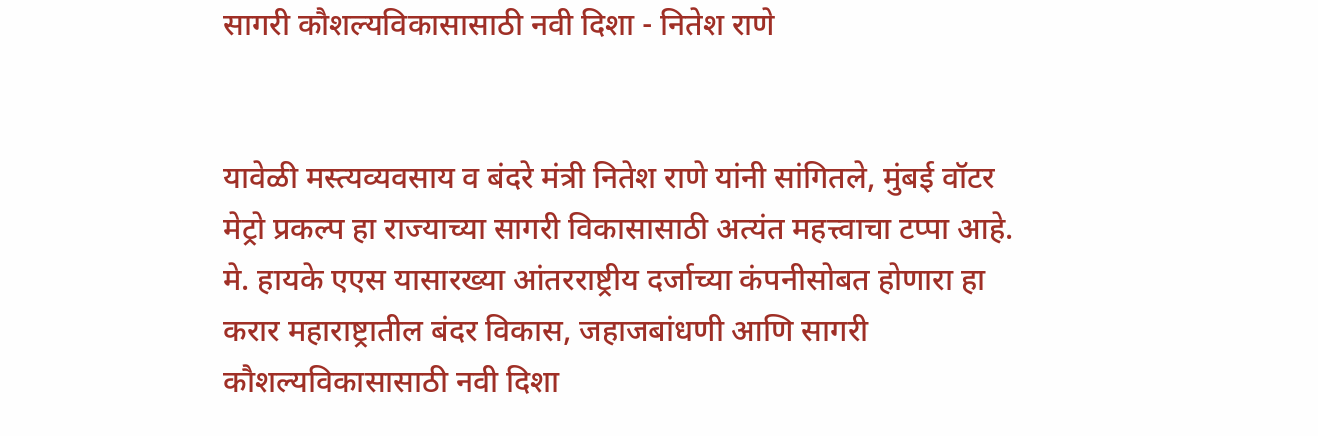सागरी कौशल्यविकासासाठी नवी दिशा - नितेश राणे


यावेळी मस्त्यव्यवसाय व बंदरे मंत्री नितेश राणे यांनी सांगितले, मुंबई वॉटर मेट्रो प्रकल्प हा राज्याच्या सागरी विकासासाठी अत्यंत महत्त्वाचा टप्पा आहे. मे. हायके एएस यासारख्या आंतरराष्ट्रीय दर्जाच्या कंपनीसोबत होणारा हा करार महाराष्ट्रातील बंदर विकास, जहाजबांधणी आणि सागरी कौशल्यविकासासाठी नवी दिशा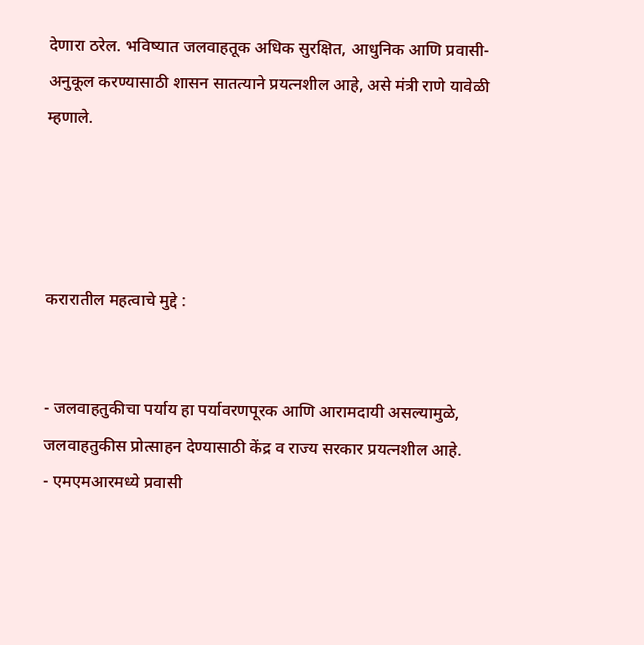देणारा ठरेल. भविष्यात जलवाहतूक अधिक सुरक्षित, आधुनिक आणि प्रवासी-अनुकूल करण्यासाठी शासन सातत्याने प्रयत्नशील आहे, असे मंत्री राणे यावेळी म्हणाले.




करारातील महत्वाचे मुद्दे :


- जलवाहतुकीचा पर्याय हा पर्यावरणपूरक आणि आरामदायी असल्यामुळे, जलवाहतुकीस प्रोत्साहन देण्यासाठी केंद्र व राज्य सरकार प्रयत्नशील आहे.
- एमएमआरमध्ये प्रवासी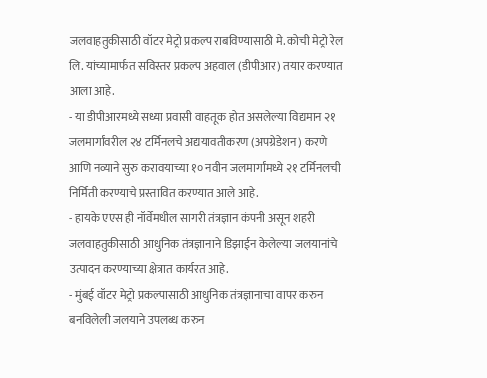जलवाहतुकीसाठी वॉटर मेट्रो प्रकल्प राबविण्यासाठी मे. कोची मेट्रो रेल लि. यांच्यामार्फत सविस्तर प्रकल्प अहवाल (डीपीआर) तयार करण्यात आला आहे.
- या डीपीआरमध्ये सध्या प्रवासी वाहतूक होत असलेल्या विद्यमान २१ जलमार्गांवरील २४ टर्मिनलचे अद्ययावतीकरण (अपग्रेडेशन) करणे आणि नव्याने सुरु करावयाच्या १० नवीन जलमार्गांमध्ये २१ टर्मिनलची निर्मिती करण्याचे प्रस्तावित करण्यात आले आहे.
- हायके एएस ही नॉर्वेमधील सागरी तंत्रज्ञान कंपनी असून शहरी जलवाहतुकीसाठी आधुनिक तंत्रज्ञानाने डिझाईन केलेल्या जलयानांचे उत्पादन करण्याच्या क्षेत्रात कार्यरत आहे.
- मुंबई वॉटर मेट्रो प्रकल्पासाठी आधुनिक तंत्रज्ञानाचा वापर करुन बनविलेली जलयाने उपलब्ध करुन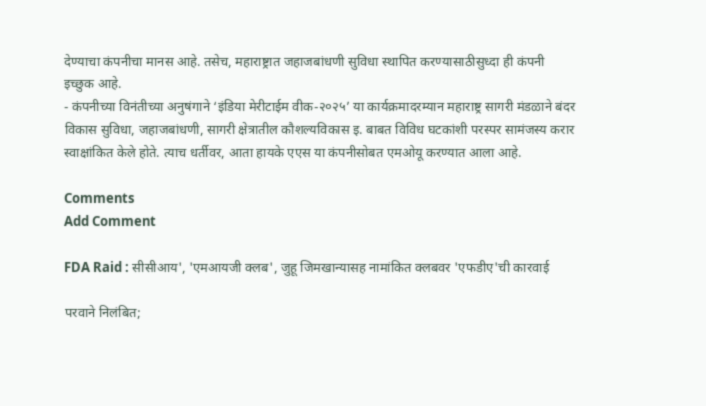देण्याचा कंपनीचा मानस आहे. तसेच, महाराष्ट्रात जहाजबांधणी सुविधा स्थापित करण्यासाठीसुध्दा ही कंपनी इच्छुक आहे.
- कंपनीच्या विनंतीच्या अनुषंगाने ‘इंडिया मेरीटाईम वीक-२०२५’ या कार्यक्रमादरम्यान महाराष्ट्र सागरी मंडळाने बंदर विकास सुविधा, जहाजबांधणी, सागरी क्षेत्रातील कौशल्यविकास इ. बाबत विविध घटकांशी परस्पर सामंजस्य करार स्वाक्षांकित केले होते. त्याच धर्तीवर, आता हायके एएस या कंपनीसोबत एमओयू करण्यात आला आहे.

Comments
Add Comment

FDA Raid : सीसीआय', 'एमआयजी क्लब', जुहू जिमखान्यासह नामांकित क्लबवर 'एफडीए'ची कारवाई

परवाने निलंबित;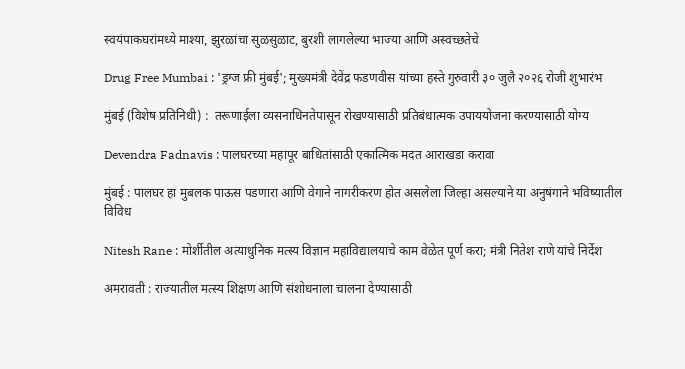स्वयंपाकघरांमध्ये माश्या, झुरळांचा सुळसुळाट, बुरशी लागलेल्या भाज्या आणि अस्वच्छतेचे

Drug Free Mumbai : 'ड्रग्ज फ्री मुंबई'; मुख्यमंत्री देवेंद्र फडणवीस यांच्या हस्ते गुरुवारी ३० जुलै २०२६ रोजी शुभारंभ

मुंबई (विशेष प्रतिनिधी) :  तरूणाईला व्यसनाधिनतेपासून रोखण्यासाठी प्रतिबंधात्मक उपाययोजना करण्यासाठी योग्य

Devendra Fadnavis : पालघरच्या महापूर बाधितांसाठी एकात्मिक मदत आराखडा करावा

मुंबई : पालघर हा मुबलक पाऊस पडणारा आणि वेगाने नागरीकरण होत असलेला जिल्हा असल्याने या अनुषंगाने भविष्यातील विविध

Nitesh Rane : मोर्शीतील अत्याधुनिक मत्स्य विज्ञान महाविद्यालयाचे काम वेळेत पूर्ण करा; मंत्री नितेश राणे यांचे निर्देश

अमरावती : राज्यातील मत्स्य शिक्षण आणि संशोधनाला चालना देण्यासाठी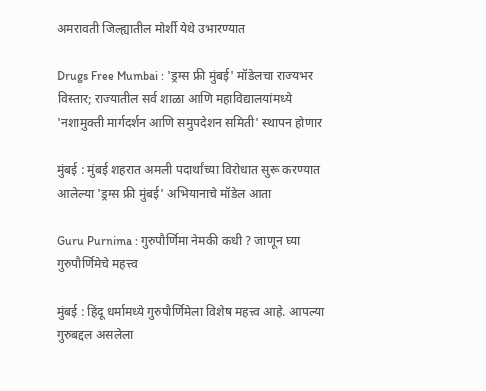अमरावती जिल्ह्यातील मोर्शी येथे उभारण्यात

Drugs Free Mumbai : 'ड्रग्स फ्री मुंबई' मॉडेलचा राज्यभर विस्तार; राज्यातील सर्व शाळा आणि महाविद्यालयांमध्ये 'नशामुक्ती मार्गदर्शन आणि समुपदेशन समिती' स्थापन होणार

मुंबई : मुंबई शहरात अमली पदार्थांच्या विरोधात सुरू करण्यात आलेल्या 'ड्रग्स फ्री मुंबई' अभियानाचे मॉडेल आता

Guru Purnima : गुरुपौर्णिमा नेमकी कधी ? जाणून घ्या गुरुपौर्णिमेचे महत्त्व

मुंबई : हिंदू धर्मामध्ये गुरुपौर्णिमेला विशेष महत्त्व आहे. आपल्या गुरुबद्दल असलेला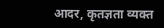आदर, कृतज्ञता व्यक्त